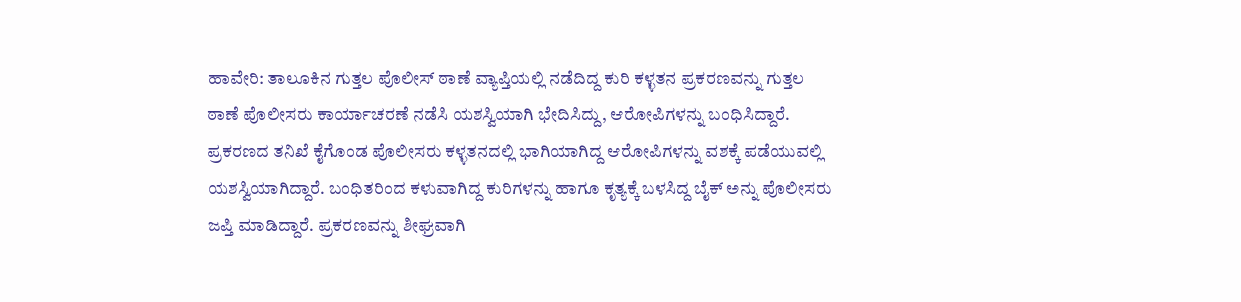ಹಾವೇರಿ: ತಾಲೂಕಿನ ಗುತ್ತಲ ಪೊಲೀಸ್ ಠಾಣೆ ವ್ಯಾಪ್ತಿಯಲ್ಲಿ ನಡೆದಿದ್ದ ಕುರಿ ಕಳ್ಳತನ ಪ್ರಕರಣವನ್ನು ಗುತ್ತಲ ಠಾಣೆ ಪೊಲೀಸರು ಕಾರ್ಯಾಚರಣೆ ನಡೆಸಿ ಯಶಸ್ವಿಯಾಗಿ ಭೇದಿಸಿದ್ದು, ಆರೋಪಿಗಳನ್ನು ಬಂಧಿಸಿದ್ದಾರೆ. ಪ್ರಕರಣದ ತನಿಖೆ ಕೈಗೊಂಡ ಪೊಲೀಸರು ಕಳ್ಳತನದಲ್ಲಿ ಭಾಗಿಯಾಗಿದ್ದ ಆರೋಪಿಗಳನ್ನು ವಶಕ್ಕೆ ಪಡೆಯುವಲ್ಲಿ ಯಶಸ್ವಿಯಾಗಿದ್ದಾರೆ. ಬಂಧಿತರಿಂದ ಕಳುವಾಗಿದ್ದ ಕುರಿಗಳನ್ನು ಹಾಗೂ ಕೃತ್ಯಕ್ಕೆ ಬಳಸಿದ್ದ ಬೈಕ್ ಅನ್ನು ಪೊಲೀಸರು ಜಪ್ತಿ ಮಾಡಿದ್ದಾರೆ. ಪ್ರಕರಣವನ್ನು ಶೀಘ್ರವಾಗಿ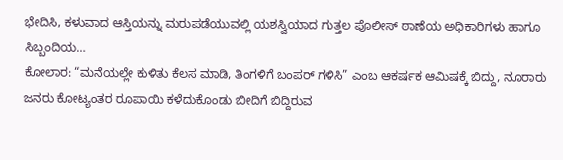ಭೇದಿಸಿ, ಕಳುವಾದ ಆಸ್ತಿಯನ್ನು ಮರುಪಡೆಯುವಲ್ಲಿ ಯಶಸ್ವಿಯಾದ ಗುತ್ತಲ ಪೊಲೀಸ್ ಠಾಣೆಯ ಅಧಿಕಾರಿಗಳು ಹಾಗೂ ಸಿಬ್ಬಂದಿಯ…
ಕೋಲಾರ: “ಮನೆಯಲ್ಲೇ ಕುಳಿತು ಕೆಲಸ ಮಾಡಿ, ತಿಂಗಳಿಗೆ ಬಂಪರ್ ಗಳಿಸಿ” ಎಂಬ ಆಕರ್ಷಕ ಆಮಿಷಕ್ಕೆ ಬಿದ್ದು, ನೂರಾರು ಜನರು ಕೋಟ್ಯಂತರ ರೂಪಾಯಿ ಕಳೆದುಕೊಂಡು ಬೀದಿಗೆ ಬಿದ್ದಿರುವ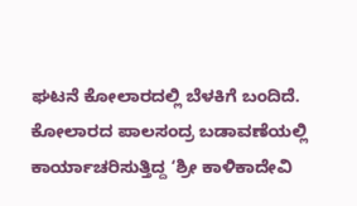ಘಟನೆ ಕೋಲಾರದಲ್ಲಿ ಬೆಳಕಿಗೆ ಬಂದಿದೆ. ಕೋಲಾರದ ಪಾಲಸಂದ್ರ ಬಡಾವಣೆಯಲ್ಲಿ ಕಾರ್ಯಾಚರಿಸುತ್ತಿದ್ದ ‘ಶ್ರೀ ಕಾಳಿಕಾದೇವಿ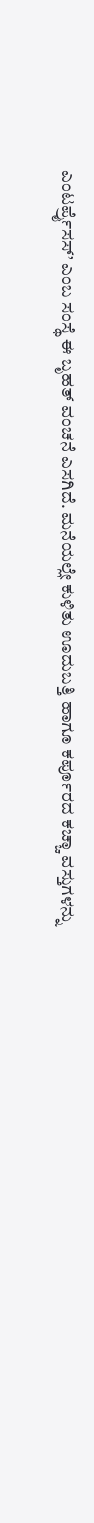ಎಂಟರ್ಪ್ರೈಸಸ್’ ಎಂಬ ಸಂಸ್ಥೆ ಈ ಬೃಹತ್ ವಂಚನೆ ಎಸಗಿದೆ. ಮನೆಯಲ್ಲೇ ಕುಳಿತು ಊದುಬತ್ತಿ ಹಾಗೂ ಕರ್ಪೂರದ ಕಚ್ಚಾ ವಸ್ತುಗಳನ್ನು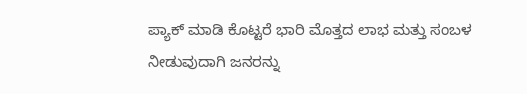ಪ್ಯಾಕ್ ಮಾಡಿ ಕೊಟ್ಟರೆ ಭಾರಿ ಮೊತ್ತದ ಲಾಭ ಮತ್ತು ಸಂಬಳ ನೀಡುವುದಾಗಿ ಜನರನ್ನು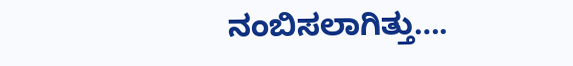ನಂಬಿಸಲಾಗಿತ್ತು….